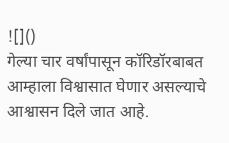![]()
गेल्या चार वर्षांपासून कॉरिडॉरबाबत आम्हाला विश्वासात घेणार असल्याचे आश्वासन दिले जात आहे.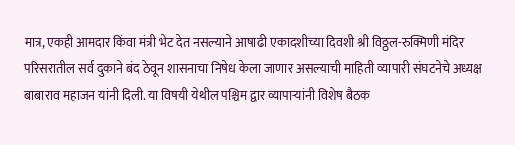मात्र, एकही आमदार किंवा मंत्री भेट देत नसल्याने आषाढी एकादशीच्या दिवशी श्री विठ्ठल-रुक्मिणी मंदिर परिसरातील सर्व दुकाने बंद ठेवून शासनाचा निषेध केला जाणार असल्याची माहिती व्यापारी संघटनेचे अध्यक्ष बाबाराव महाजन यांनी दिली. या विषयी येथील पश्चिम द्वार व्यापाऱ्यांनी विशेष बैठक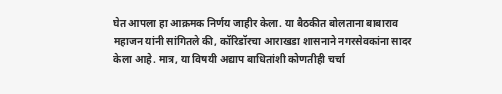घेत आपला हा आक्रमक निर्णय जाहीर केला. या बैठकीत बोलताना बाबाराव महाजन यांनी सांगितले की, कॉरिडॉरचा आराखडा शासनाने नगरसेवकांना सादर केला आहे. मात्र, या विषयी अद्याप बाधितांशी कोणतीही चर्चा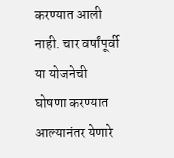करण्यात आली नाही. चार वर्षांपूर्वी या योजनेची घोषणा करण्यात आल्यानंतर येणारे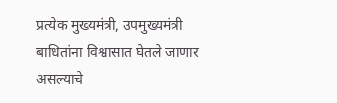प्रत्येक मुख्यमंत्री, उपमुख्यमंत्री बाधितांना विश्वासात घेतले जाणार असल्याचे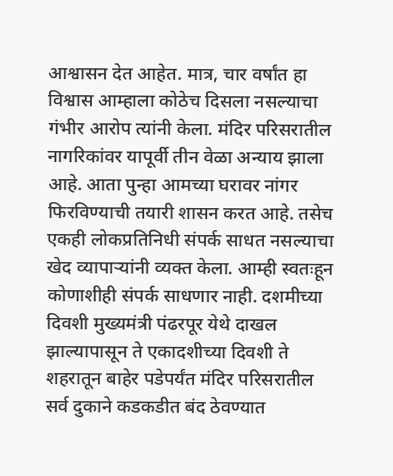आश्वासन देत आहेत. मात्र, चार वर्षांत हा विश्वास आम्हाला कोठेच दिसला नसल्याचा गंभीर आरोप त्यांनी केला. मंदिर परिसरातील नागरिकांवर यापूर्वी तीन वेळा अन्याय झाला आहे. आता पुन्हा आमच्या घरावर नांगर फिरविण्याची तयारी शासन करत आहे. तसेच एकही लोकप्रतिनिधी संपर्क साधत नसल्याचा खेद व्यापाऱ्यांनी व्यक्त केला. आम्ही स्वतःहून कोणाशीही संपर्क साधणार नाही. दशमीच्या दिवशी मुख्यमंत्री पंढरपूर येथे दाखल झाल्यापासून ते एकादशीच्या दिवशी ते शहरातून बाहेर पडेपर्यंत मंदिर परिसरातील सर्व दुकाने कडकडीत बंद ठेवण्यात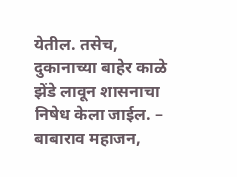येतील. तसेच, दुकानाच्या बाहेर काळे झेंडे लावून शासनाचा निषेध केला जाईल. – बाबाराव महाजन,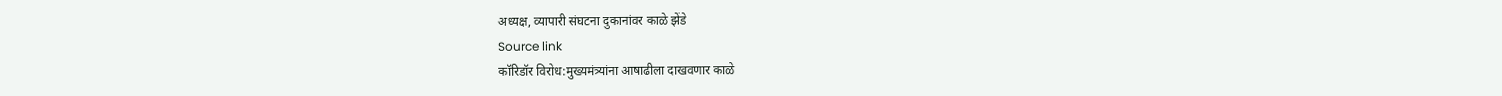अध्यक्ष, व्यापारी संघटना दुकानांवर काळे झेंडे
Source link
कॉरिडॉर विरोध:मुख्यमंत्र्यांना आषाढीला दाखवणार काळे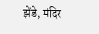झेंडे, मंदिर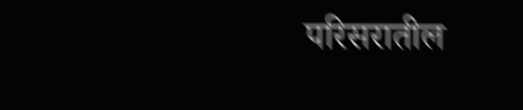परिसरातील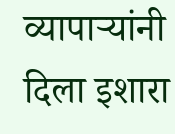व्यापाऱ्यांनी दिला इशारा